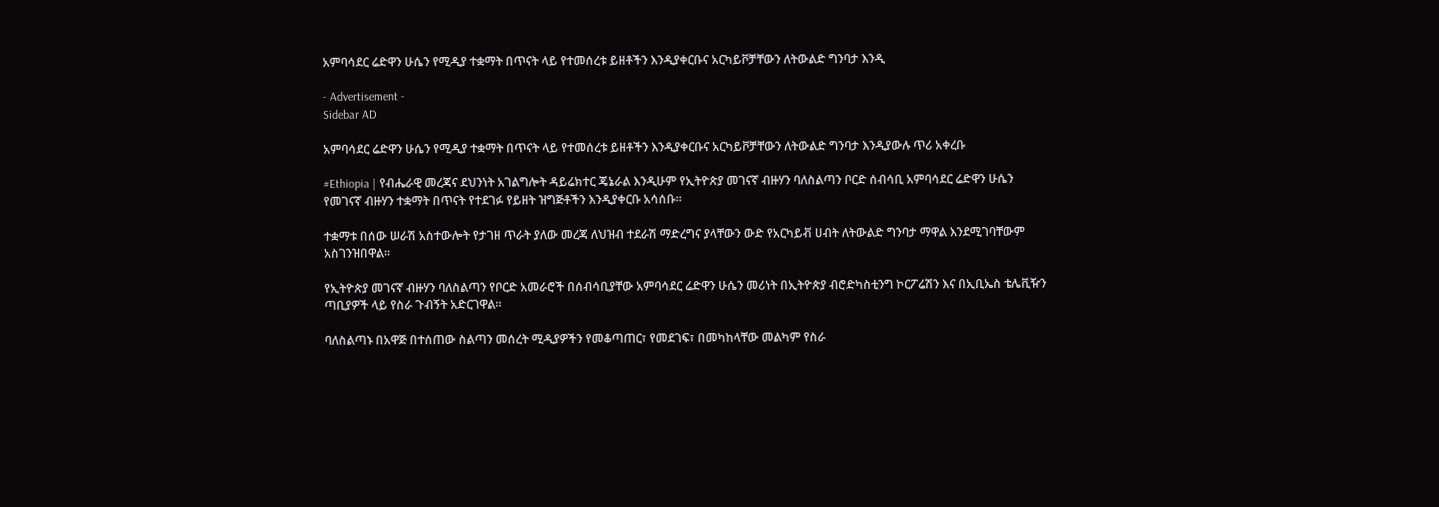አምባሳደር ሬድዋን ሁሴን የሚዲያ ተቋማት በጥናት ላይ የተመሰረቱ ይዘቶችን እንዲያቀርቡና አርካይቮቻቸውን ለትውልድ ግንባታ እንዲ

- Advertisement -
Sidebar AD

አምባሳደር ሬድዋን ሁሴን የሚዲያ ተቋማት በጥናት ላይ የተመሰረቱ ይዘቶችን እንዲያቀርቡና አርካይቮቻቸውን ለትውልድ ግንባታ እንዲያውሉ ጥሪ አቀረቡ

#Ethiopia | የብሔራዊ መረጃና ደህንነት አገልግሎት ዳይሬክተር ጄኔራል እንዲሁም የኢትዮጵያ መገናኛ ብዙሃን ባለስልጣን ቦርድ ሰብሳቢ አምባሳደር ሬድዋን ሁሴን የመገናኛ ብዙሃን ተቋማት በጥናት የተደገፉ የይዘት ዝግጅቶችን እንዲያቀርቡ አሳሰቡ።

ተቋማቱ በሰው ሠራሽ አስተውሎት የታገዘ ጥራት ያለው መረጃ ለህዝብ ተደራሽ ማድረግና ያላቸውን ውድ የአርካይቭ ሀብት ለትውልድ ግንባታ ማዋል እንደሚገባቸውም አስገንዝበዋል።

የኢትዮጵያ መገናኛ ብዙሃን ባለስልጣን የቦርድ አመራሮች በሰብሳቢያቸው አምባሳደር ሬድዋን ሁሴን መሪነት በኢትዮጵያ ብሮድካስቲንግ ኮርፖሬሽን እና በኢቢኤስ ቴሌቪዥን ጣቢያዎች ላይ የስራ ጉብኝት አድርገዋል።

ባለስልጣኑ በአዋጅ በተሰጠው ስልጣን መሰረት ሚዲያዎችን የመቆጣጠር፣ የመደገፍ፣ በመካከላቸው መልካም የስራ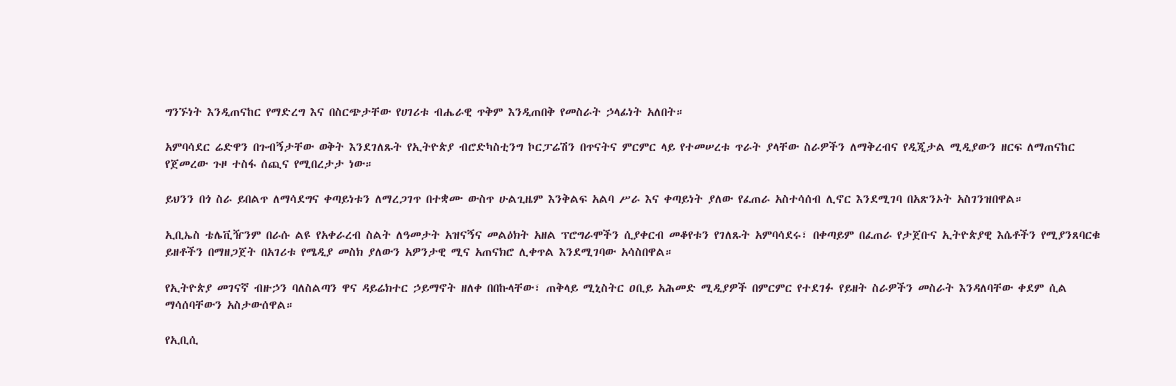ግንኙነት እንዲጠናከር የማድረግ እና በስርጭታቸው የሀገሪቱ ብሔራዊ ጥቅም እንዲጠበቅ የመስራት ኃላፊነት አለበት።

አምባሳደር ሬድዋን በጉብኝታቸው ወቅት እንደገለጹት የኢትዮጵያ ብሮድካስቲንግ ኮርፓሬሽን በጥናትና ምርምር ላይ የተመሠረቱ ጥራት ያላቸው ስራዎችን ለማቅረብና የዲጂታል ሚዲያውን ዘርፍ ለማጠናከር የጀመረው ጉዞ ተስፋ ሰጪና የሚበረታታ ነው።

ይህንን በጎ ስራ ይበልጥ ለማሳደግና ቀጣይነቱን ለማረጋገጥ በተቋሙ ውስጥ ሁልጊዜም እንቅልፍ አልባ ሥራ እና ቀጣይነት ያለው የፈጠራ አስተሳሰብ ሊኖር እንደሚገባ በአጽንኦት አስገንዝበዋል።

ኢቢኤስ ቴሌቪዥንም በራሱ ልዩ የአቀራረብ ስልት ለዓመታት አዝናኝና መልዕክት አዘል ፕሮግራሞችን ሲያቀርብ መቆየቱን የገለጹት አምባሳደሩ፣ በቀጣይም በፈጠራ የታጀቡና ኢትዮጵያዊ እሴቶችን የሚያንጸባርቁ ይዘቶችን በማዘጋጀት በአገሪቱ የሜዲያ መስክ ያለውን አዎንታዊ ሚና አጠናክሮ ሊቀጥል እንደሚገባው አሳስበዋል።

የኢትዮጵያ መገናኛ ብዙኃን ባለስልጣን ዋና ዳይሬክተር ኃይማኖት ዘለቀ በበኩላቸው፣ ጠቅላይ ሚኒስትር ዐቢይ አሕመድ ሚዲያዎች በምርምር የተደገፉ የይዘት ስራዎችን መስራት እንዳለባቸው ቀደም ሲል ማሳሰባቸውን አስታውሰዋል።

የኢቢሲ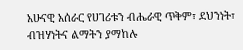አሁናዊ አሰራር የሀገሪቱን ብሔራዊ ጥቅም፣ ደህንነት፣ ብዝሃነትና ልማትን ያማከሉ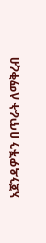አጀንዳዎችን በጥራት ለማቅረብ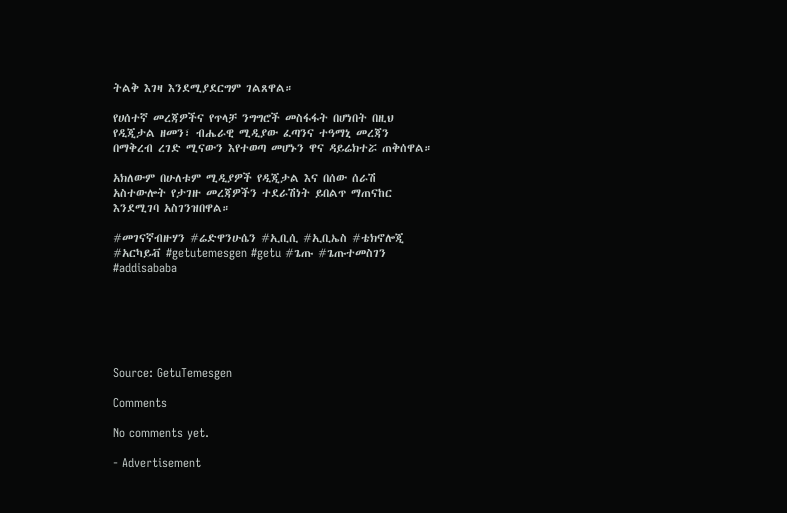ትልቅ እገዛ እንደሚያደርግም ገልጸዋል።

የሀሰተኛ መረጃዎችና የጥላቻ ንግግሮች መስፋፋት በሆነበት በዚህ የዲጂታል ዘመን፣ ብሔራዊ ሚዲያው ፈጣንና ተዓማኒ መረጃን በማቅረብ ረገድ ሚናውን እየተወጣ መሆኑን ዋና ዳይሬክተሯ ጠቅሰዋል።

አክለውም በሁለቱም ሚዲያዎች የዲጂታል እና በሰው ሰራሽ አስተውሎት የታገዙ መረጃዎችን ተደራሽነት ይበልጥ ማጠናከር እንደሚገባ አስገንዝበዋል።

#መገናኛብዙሃን #ሬድዋንሁሴን #ኢቢሲ #ኢቢኤስ #ቴክኖሎጂ #አርካይቭ #getutemesgen #getu #ጌጡ #ጌጡተመስገን #addisababa






Source: GetuTemesgen

Comments

No comments yet.

- Advertisement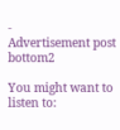-
Advertisement post bottom2

You might want to listen to: